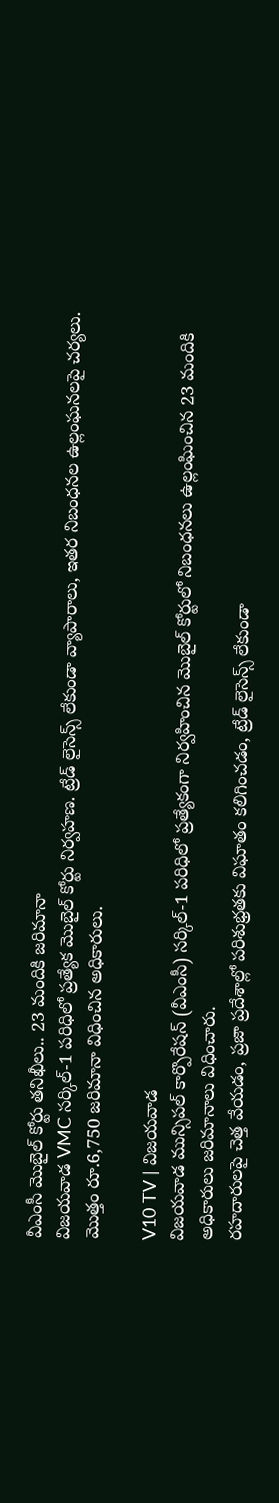వీఎంసీ మొబైల్ కోర్టు తనిఖీలు.. 23 మందికి జరిమానా
విజయవాడ VMC సర్కిల్-1 పరిధిలో ప్రత్యేక మొబైల్ కోర్టు నిర్వహణ. ట్రేడ్ లైసెన్స్ లేకుండా వ్యాపారాలు, ఇతర నిబంధనల ఉల్లంఘనలపై చర్యలు. మొత్తం రూ.6,750 జరిమానా విధించిన అధికారులు.

V10 TV | విజయవాడ
విజయవాడ మున్సిపల్ కార్పొరేషన్ (వీఎంసీ) సర్కిల్-1 పరిధిలో ప్రత్యేకంగా నిర్వహించిన మొబైల్ కోర్టులో నిబంధనలు ఉల్లంఘించిన 23 మందికి అధికారులు జరిమానాలు విధించారు.
రహదారులపై చెత్త వేయడం, ప్రజా ప్రదేశాల్లో పరిశుభ్రతకు విఘాతం కలిగించడం, ట్రేడ్ లైసెన్స్ లేకుండా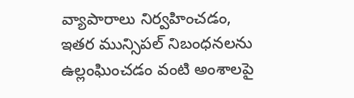వ్యాపారాలు నిర్వహించడం, ఇతర మున్సిపల్ నిబంధనలను ఉల్లంఘించడం వంటి అంశాలపై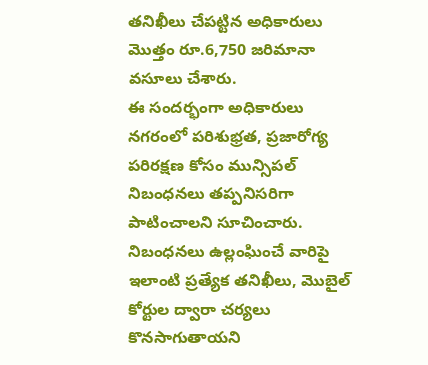తనిఖీలు చేపట్టిన అధికారులు మొత్తం రూ.6,750 జరిమానా వసూలు చేశారు.
ఈ సందర్భంగా అధికారులు నగరంలో పరిశుభ్రత, ప్రజారోగ్య పరిరక్షణ కోసం మున్సిపల్ నిబంధనలు తప్పనిసరిగా పాటించాలని సూచించారు. నిబంధనలు ఉల్లంఘించే వారిపై ఇలాంటి ప్రత్యేక తనిఖీలు, మొబైల్ కోర్టుల ద్వారా చర్యలు కొనసాగుతాయని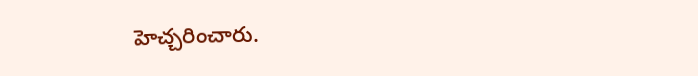హెచ్చరించారు.